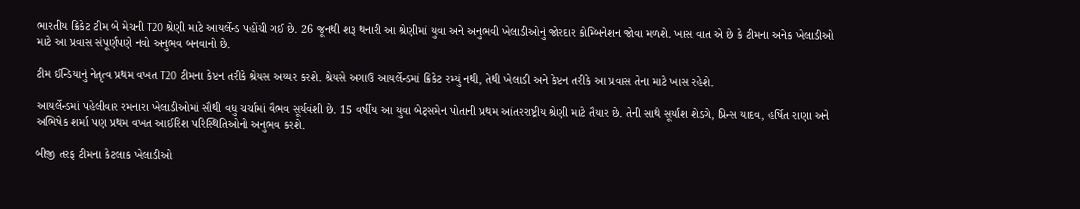ભારતીય ક્રિકેટ ટીમ બે મેચની T20 શ્રેણી માટે આયર્લેન્ડ પહોંચી ગઈ છે. 26 જૂનથી શરૂ થનારી આ શ્રેણીમાં યુવા અને અનુભવી ખેલાડીઓનું જોરદાર કોમ્બિનેશન જોવા મળશે. ખાસ વાત એ છે કે ટીમના અનેક ખેલાડીઓ માટે આ પ્રવાસ સંપૂર્ણપણે નવો અનુભવ બનવાનો છે.

ટીમ ઈન્ડિયાનું નેતૃત્વ પ્રથમ વખત T20 ટીમના કેપ્ટન તરીકે શ્રેયસ અય્યર કરશે. શ્રેયસે અગાઉ આયર્લેન્ડમાં ક્રિકેટ રમ્યું નથી, તેથી ખેલાડી અને કેપ્ટન તરીકે આ પ્રવાસ તેના માટે ખાસ રહેશે.

આયર્લેન્ડમાં પહેલીવાર રમનારા ખેલાડીઓમાં સૌથી વધુ ચર્ચામાં વૈભવ સૂર્યવંશી છે. 15 વર્ષીય આ યુવા બેટ્સમેન પોતાની પ્રથમ આંતરરાષ્ટ્રીય શ્રેણી માટે તૈયાર છે. તેની સાથે સૂર્યાંશ શેડગે, પ્રિન્સ યાદવ, હર્ષિત રાણા અને અભિષેક શર્મા પણ પ્રથમ વખત આઈરિશ પરિસ્થિતિઓનો અનુભવ કરશે.

બીજી તરફ ટીમના કેટલાક ખેલાડીઓ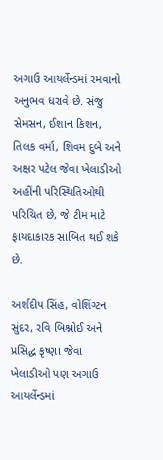અગાઉ આયર્લેન્ડમાં રમવાનો અનુભવ ધરાવે છે. સંજુ સેમસન, ઈશાન કિશન, તિલક વર્મા, શિવમ દુબે અને અક્ષર પટેલ જેવા ખેલાડીઓ અહીંની પરિસ્થિતિઓથી પરિચિત છે, જે ટીમ માટે ફાયદાકારક સાબિત થઈ શકે છે.

અર્શદીપ સિંહ, વોશિંગ્ટન સુંદર, રવિ બિશ્નોઈ અને પ્રસિદ્ધ કૃષ્ણા જેવા ખેલાડીઓ પણ અગાઉ આયર્લેન્ડમાં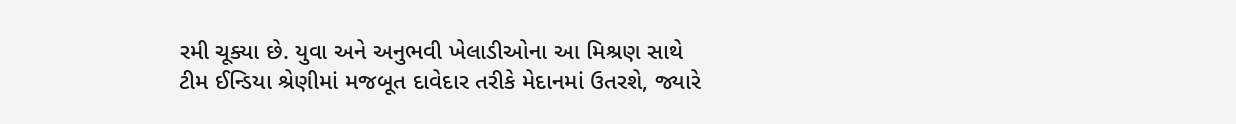રમી ચૂક્યા છે. યુવા અને અનુભવી ખેલાડીઓના આ મિશ્રણ સાથે ટીમ ઈન્ડિયા શ્રેણીમાં મજબૂત દાવેદાર તરીકે મેદાનમાં ઉતરશે, જ્યારે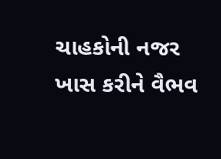ચાહકોની નજર ખાસ કરીને વૈભવ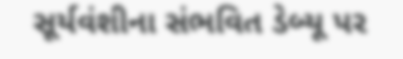સૂર્યવંશીના સંભવિત ડેબ્યૂ પર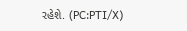રહેશે. (PC:PTI/X)